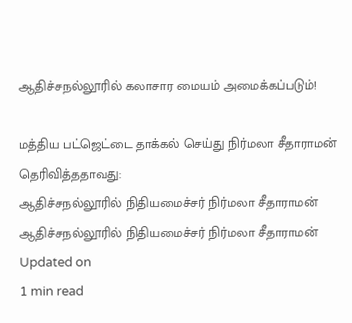ஆதிச்சநல்லூரில் கலாசார மையம் அமைக்கப்படும்!

மத்திய பட்ஜெட்டை தாக்கல் செய்து நிர்மலா சீதாராமன் தெரிவித்ததாவது:
ஆதிச்சநல்லூரில் நிதியமைச்சர் நிர்மலா சீதாராமன்
ஆதிச்சநல்லூரில் நிதியமைச்சர் நிர்மலா சீதாராமன்
Updated on
1 min read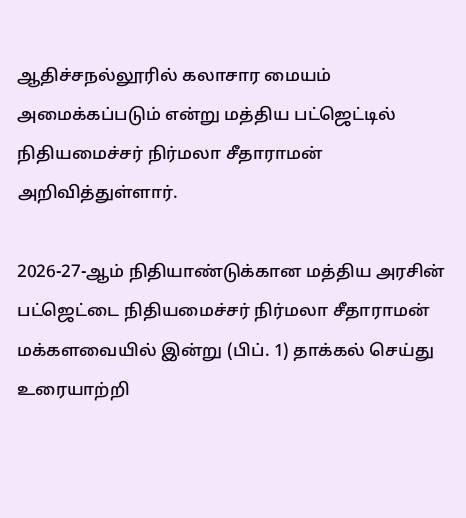ஆதிச்சநல்லூரில் கலாசார மையம் அமைக்கப்படும் என்று மத்திய பட்ஜெட்டில் நிதியமைச்சர் நிர்மலா சீதாராமன் அறிவித்துள்ளார்.

2026-27-ஆம் நிதியாண்டுக்கான மத்திய அரசின் பட்ஜெட்டை நிதியமைச்சர் நிர்மலா சீதாராமன் மக்களவையில் இன்று (பிப். 1) தாக்கல் செய்து உரையாற்றி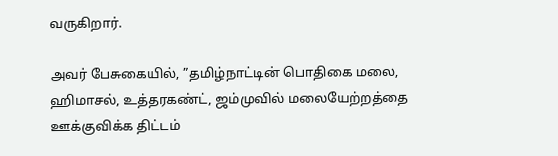வருகிறார்.

அவர் பேசுகையில், ”தமிழ்நாட்டின் பொதிகை மலை, ஹிமாசல், உத்தரகண்ட், ஜம்முவில் மலையேற்றத்தை ஊக்குவிக்க திட்டம்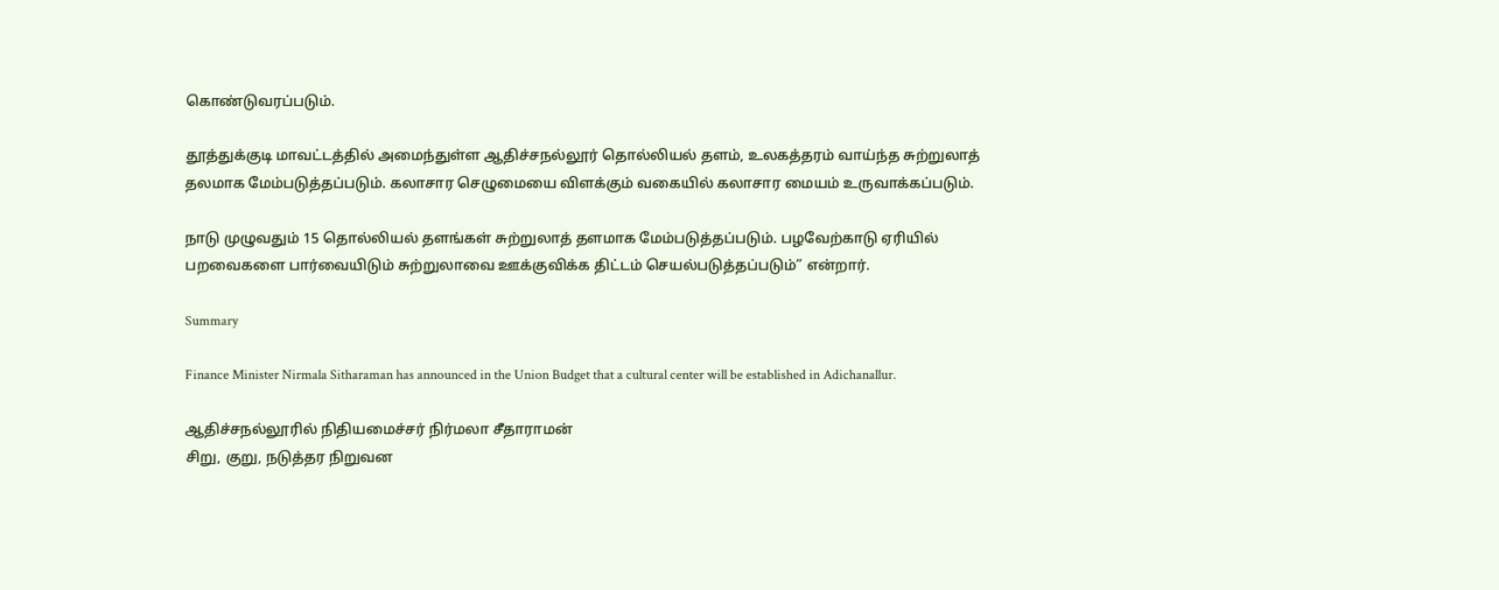கொண்டுவரப்படும்.

தூத்துக்குடி மாவட்டத்தில் அமைந்துள்ள ஆதிச்சநல்லூர் தொல்லியல் தளம், உலகத்தரம் வாய்ந்த சுற்றுலாத் தலமாக மேம்படுத்தப்படும். கலாசார செழுமையை விளக்கும் வகையில் கலாசார மையம் உருவாக்கப்படும்.

நாடு முழுவதும் 15 தொல்லியல் தளங்கள் சுற்றுலாத் தளமாக மேம்படுத்தப்படும். பழவேற்காடு ஏரியில் பறவைகளை பார்வையிடும் சுற்றுலாவை ஊக்குவிக்க திட்டம் செயல்படுத்தப்படும்” என்றார்.

Summary

Finance Minister Nirmala Sitharaman has announced in the Union Budget that a cultural center will be established in Adichanallur.

ஆதிச்சநல்லூரில் நிதியமைச்சர் நிர்மலா சீதாராமன்
சிறு, குறு, நடுத்தர நிறுவன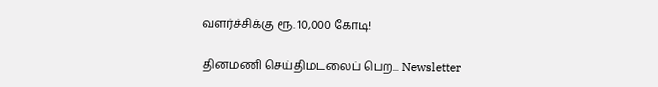வளர்ச்சிக்கு ரூ. 10,000 கோடி!

தினமணி செய்திமடலைப் பெற... Newsletter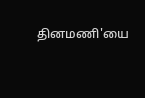தினமணி'யை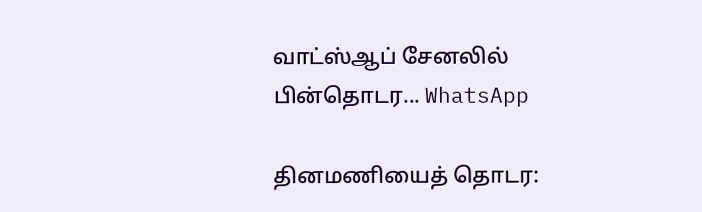வாட்ஸ்ஆப் சேனலில் பின்தொடர... WhatsApp

தினமணியைத் தொடர: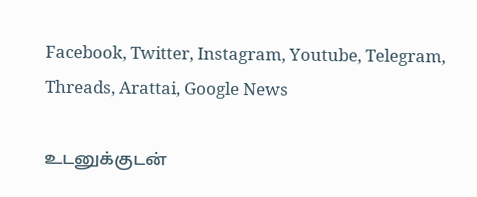Facebook, Twitter, Instagram, Youtube, Telegram, Threads, Arattai, Google News

உடனுக்குடன்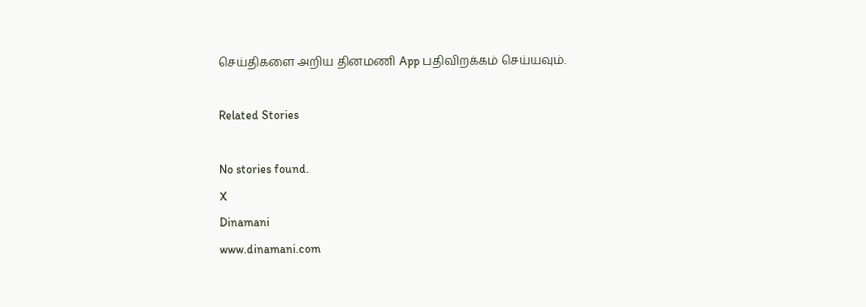செய்திகளை அறிய தினமணி App பதிவிறக்கம் செய்யவும்.

Related Stories

No stories found.
X
Dinamani
www.dinamani.com